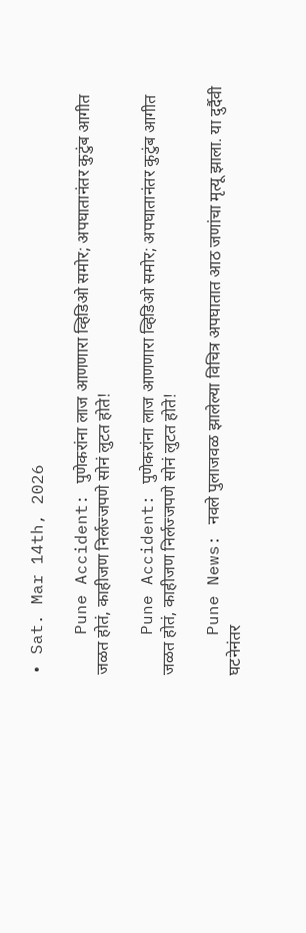• Sat. Mar 14th, 2026

    Pune Accident: पुणेकरांना लाज आणणारा व्हिडिओ समोर; अपघातानंतर कुटुंब आगीत जळत होतं, काहीजण निर्लज्जपणे सोनं लुटत होते!

    Pune Accident: पुणेकरांना लाज आणणारा व्हिडिओ समोर; अपघातानंतर कुटुंब आगीत जळत होतं, काहीजण निर्लज्जपणे सोनं लुटत होते!

    Pune News: नवले पुलाजवळ झालेल्या विचित्र अपघातात आठ जणांचा मृत्यू झाला. या दुर्दैवी घटनेनंतर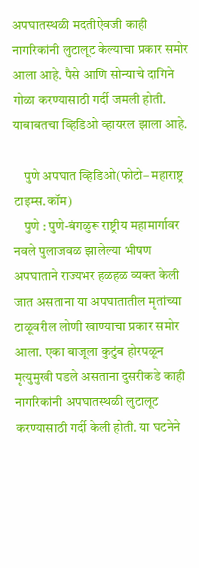अपघातस्थळी मदतीऐवजी काही नागरिकांनी लुटालूट केल्याचा प्रकार समोर आला आहे. पैसे आणि सोन्याचे दागिने गोळा करण्यासाठी गर्दी जमली होती. याबाबतचा व्हिडिओ व्हायरल झाला आहे.

    पुणे अपघात व्हिडिओ(फोटो– महाराष्ट्र टाइम्स.कॉम)
    पुणे : पुणे-बंगळुरू राष्ट्रीय महामार्गावर नवले पुलाजवळ झालेल्या भीषण अपघाताने राज्यभर हळहळ व्यक्त केली जात असताना या अपघातातील मृतांच्या टाळूवरील लोणी खाण्याचा प्रकार समोर आला. एका बाजूला कुटुंब होरपळून मृत्युमुखी पडले असताना दुसरीकडे काही नागरिकांनी अपघातस्थळी लुटालूट करण्यासाठी गर्दी केली होती. या घटनेने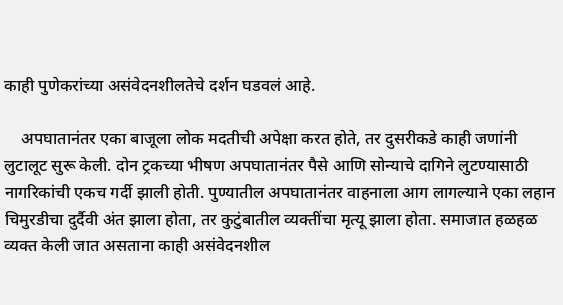काही पुणेकरांच्या असंवेदनशीलतेचे दर्शन घडवलं आहे.

    अपघातानंतर एका बाजूला लोक मदतीची अपेक्षा करत होते, तर दुसरीकडे काही जणांनी लुटालूट सुरू केली. दोन ट्रकच्या भीषण अपघातानंतर पैसे आणि सोन्याचे दागिने लुटण्यासाठी नागरिकांची एकच गर्दी झाली होती. पुण्यातील अपघातानंतर वाहनाला आग लागल्याने एका लहान चिमुरडीचा दुर्दैवी अंत झाला होता, तर कुटुंबातील व्यक्तींचा मृत्यू झाला होता. समाजात हळहळ व्यक्त केली जात असताना काही असंवेदनशील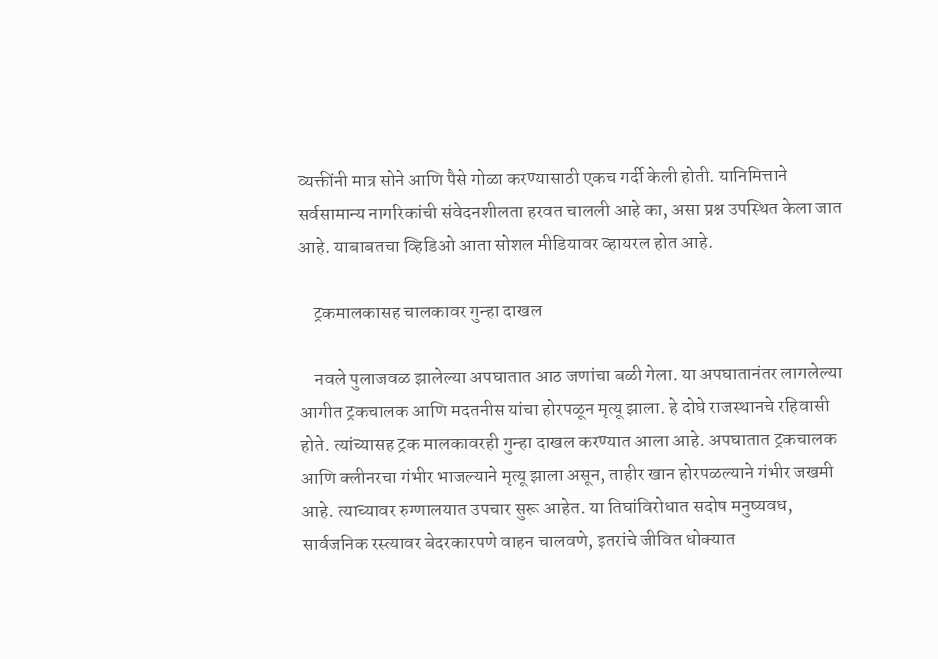व्यक्तींनी मात्र सोने आणि पैसे गोळा करण्यासाठी एकच गर्दी केली होती. यानिमित्ताने सर्वसामान्य नागरिकांची संवेदनशीलता हरवत चालली आहे का, असा प्रश्न उपस्थित केला जात आहे. याबाबतचा व्हिडिओ आता सोशल मीडियावर व्हायरल होत आहे.

    ट्रकमालकासह चालकावर गुन्हा दाखल

    नवले पुलाजवळ झालेल्या अपघातात आठ जणांचा बळी गेला. या अपघातानंतर लागलेल्या आगीत ट्रकचालक आणि मदतनीस यांचा होरपळून मृत्यू झाला. हे दोघे राजस्थानचे रहिवासी होते. त्यांच्यासह ट्रक मालकावरही गुन्हा दाखल करण्यात आला आहे. अपघातात ट्रकचालक आणि क्लीनरचा गंभीर भाजल्याने मृत्यू झाला असून, ताहीर खान होरपळल्याने गंभीर जखमी आहे. त्याच्यावर रुग्णालयात उपचार सुरू आहेत. या तिघांविरोधात सदोष मनुष्यवध, सार्वजनिक रस्त्यावर बेदरकारपणे वाहन चालवणे, इतरांचे जीवित धोक्यात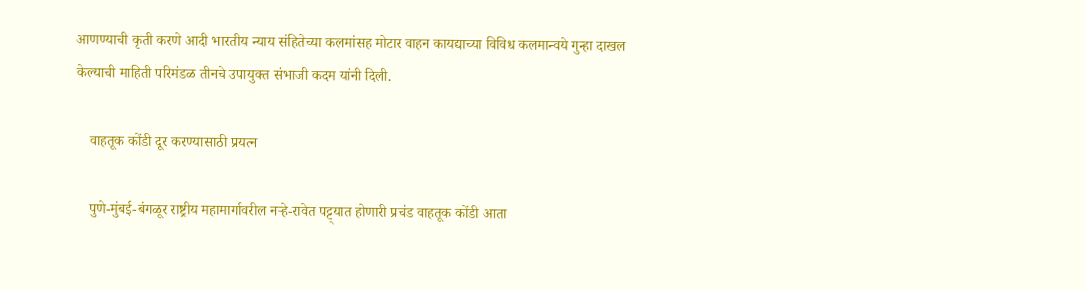आणण्याची कृती करणे आदी भारतीय न्याय संहितेच्या कलमांसह मोटार वाहन कायद्याच्या विविध कलमान्वये गुन्हा दाखल केल्याची माहिती परिमंडळ तीनचे उपायुक्त संभाजी कदम यांनी दिली.

    वाहतूक कोंडी दूर करण्यासाठी प्रयत्न

    पुणे-मुंबई-बंगळूर राष्ट्रीय महामार्गावरील नऱ्हे-रावेत पट्ट्यात होणारी प्रचंड वाहतूक कोंडी आता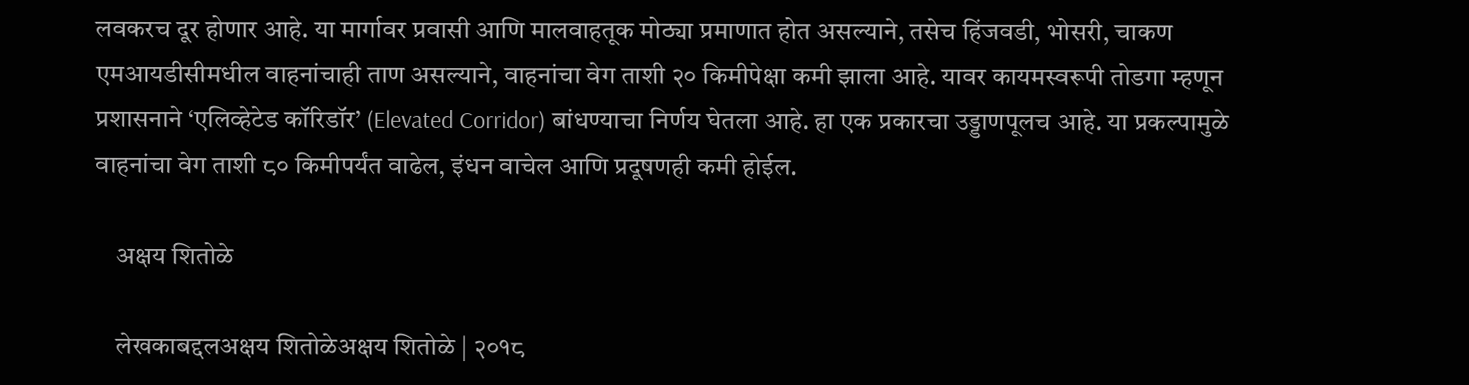लवकरच दूर होणार आहे. या मार्गावर प्रवासी आणि मालवाहतूक मोठ्या प्रमाणात होत असल्याने, तसेच हिंजवडी, भोसरी, चाकण एमआयडीसीमधील वाहनांचाही ताण असल्याने, वाहनांचा वेग ताशी २० किमीपेक्षा कमी झाला आहे. यावर कायमस्वरूपी तोडगा म्हणून प्रशासनाने ‘एलिव्हेटेड कॉरिडॉर’ (Elevated Corridor) बांधण्याचा निर्णय घेतला आहे. हा एक प्रकारचा उड्डाणपूलच आहे. या प्रकल्पामुळे वाहनांचा वेग ताशी ८० किमीपर्यंत वाढेल, इंधन वाचेल आणि प्रदूषणही कमी होईल.

    अक्षय शितोळे

    लेखकाबद्दलअक्षय शितोळेअक्षय शितोळे | २०१८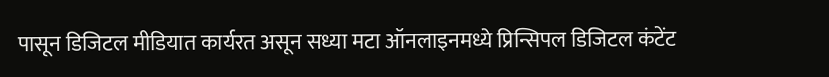पासून डिजिटल मीडियात कार्यरत असून सध्या मटा ऑनलाइनमध्ये प्रिन्सिपल डिजिटल कंटेंट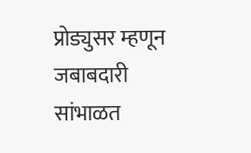प्रोड्युसर म्हणून जबाबदारी सांभाळत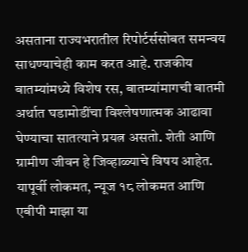असताना राज्यभरातील रिपोर्टर्ससोबत समन्वय साधण्याचेही काम करत आहे. राजकीय बातम्यांमध्ये विशेष रस, बातम्यांमागची बातमी अर्थात घडामोडींचा विश्लेषणात्मक आढावा घेण्याचा सातत्याने प्रयत्न असतो. शेती आणि ग्रामीण जीवन हे जिव्हाळ्याचे विषय आहेत. यापूर्वी लोकमत, न्यूज १८ लोकमत आणि एबीपी माझा या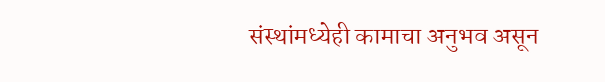संस्थांमध्येही कामाचा अनुभव असून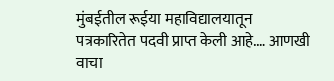मुंबईतील रूईया महाविद्यालयातून पत्रकारितेत पदवी प्राप्त केली आहे.… आणखी वाचा